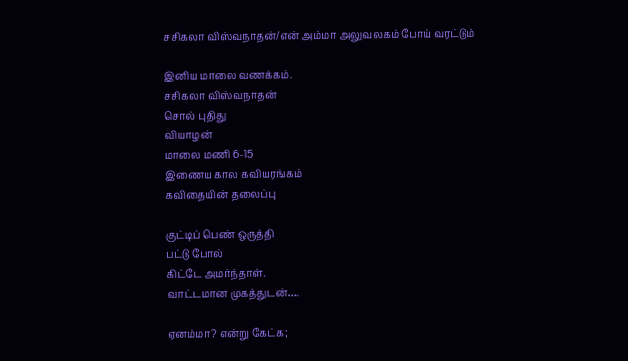சசிகலா விஸ்வநாதன்/என் அம்மா அலுவலகம் போய் வரட்டும்

இனிய மாலை வணக்கம்.
சசிகலா விஸ்வநாதன்
சொல் புதிது
வியாழன்
மாலை மணி 6-15
இணைய கால கவியரங்கம்
கவிதையின் தலைப்பு

குட்டிப் பெண் ஒருத்தி
பட்டு போல்
கிட்டே அமர்ந்தாள்.
வாட்டமான முகத்துடன்….

ஏனம்மா? என்று கேட்க;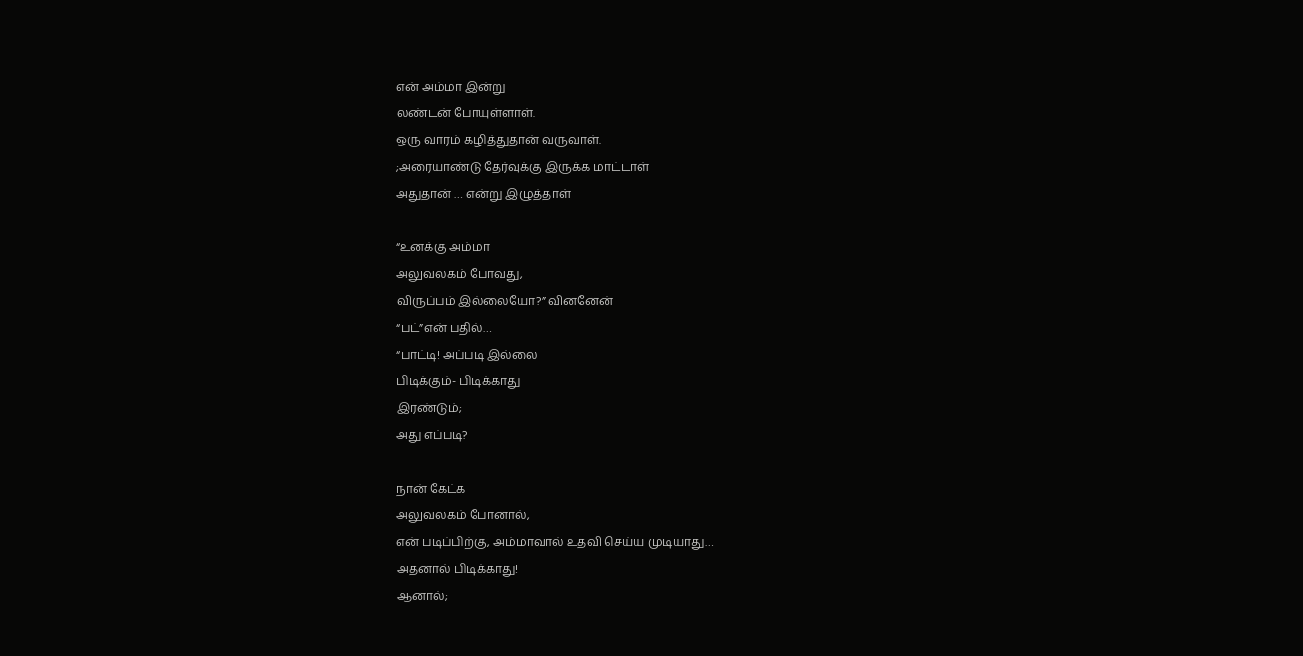என் அம்மா இன்று
லண்டன் போயுள்ளாள்.
ஒரு வாரம் கழித்துதான் வருவாள்.
;அரையாண்டு தேர்வுக்கு இருக்க மாட்டாள்
அதுதான் … என்று இழுத்தாள்

“உனக்கு அம்மா
அலுவலகம் போவது,
விருப்பம் இல்லையோ?” வினனேன்
“பட்”என் பதில்…
“பாட்டி! அப்படி இல்லை
பிடிக்கும்- பிடிக்காது
இரண்டும்;
அது எப்படி?

நான் கேட்க
அலுவலகம் போனால்,
என் படிப்பிற்கு, அம்மாவால் உதவி செய்ய முடியாது…
அதனால் பிடிக்காது!
ஆனால்;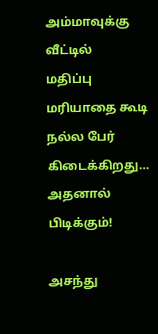அம்மாவுக்கு வீட்டில்
மதிப்பு மரியாதை கூடி
நல்ல பேர் கிடைக்கிறது…
அதனால் பிடிக்கும்!

அசந்து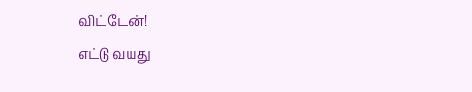விட்டேன்!
எட்டு வயது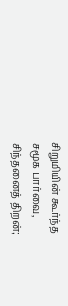சிறுமியின் கூர்ந்த
சமூக பார்வை,
சிந்தனைத் திறன்;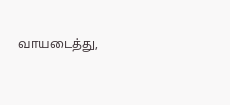வாயடைத்து,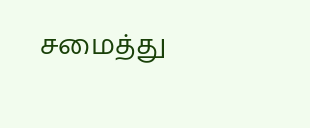சமைத்து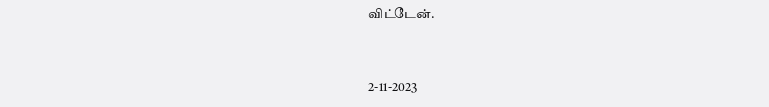விட்டேன்.


2-11-2023